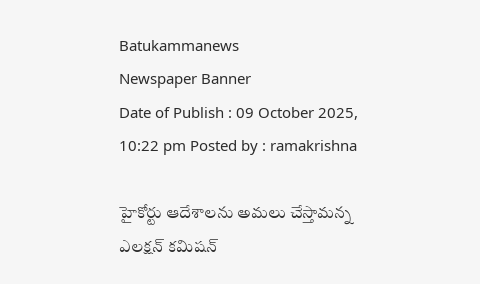Batukammanews
Newspaper Banner
Date of Publish : 09 October 2025, 10:22 pm Posted by : ramakrishna

హైకోర్టు ఆదేశాలను అమలు చేస్తామన్న ఎలక్షన్‌ కమిషన్‌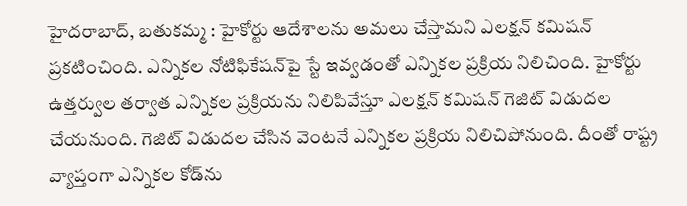హైదరాబాద్, బతుకమ్మ : హైకోర్టు ఆదేశాలను అమలు చేస్తామని ఎలక్షన్‌ కమిషన్‌ ప్రకటించింది. ఎన్నికల నోటిఫికేషన్‌పై స్టే ఇవ్వడంతో ఎన్నికల ప్రక్రియ నిలిచింది. హైకోర్టు ఉత్తర్వుల తర్వాత ఎన్నికల ప్రక్రియను నిలిపివేస్తూ ఎలక్షన్‌ కమిషన్‌ గెజిట్‌ విడుదల చేయనుంది. గెజిట్‌ విడుదల చేసిన వెంటనే ఎన్నికల ప్రక్రియ నిలిచిపోనుంది. దీంతో రాష్ట్ర వ్యాప్తంగా ఎన్నికల కోడ్‌ను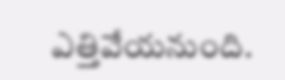ఎత్తివేయనుంది.